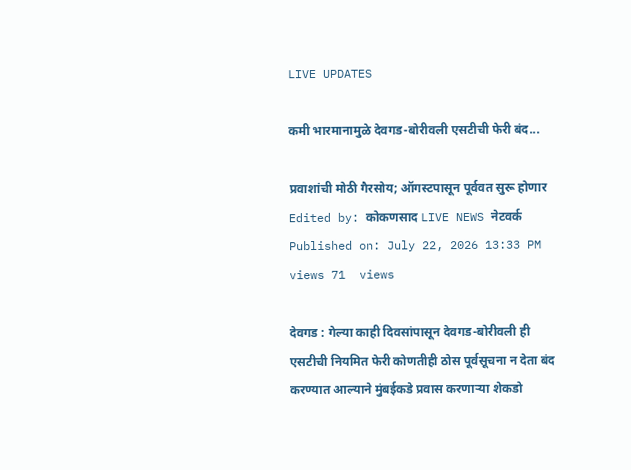LIVE UPDATES

कमी भारमानामुळे देवगड-बोरीवली एसटीची फेरी बंद...

प्रवाशांची मोठी गैरसोय; ऑगस्टपासून पूर्ववत सुरू होणार
Edited by: कोकणसाद LIVE NEWS नेटवर्क
Published on: July 22, 2026 13:33 PM
views 71  views

देवगड : गेल्या काही दिवसांपासून देवगड-बोरीवली ही एसटीची नियमित फेरी कोणतीही ठोस पूर्वसूचना न देता बंद करण्यात आल्याने मुंबईकडे प्रवास करणाऱ्या शेकडो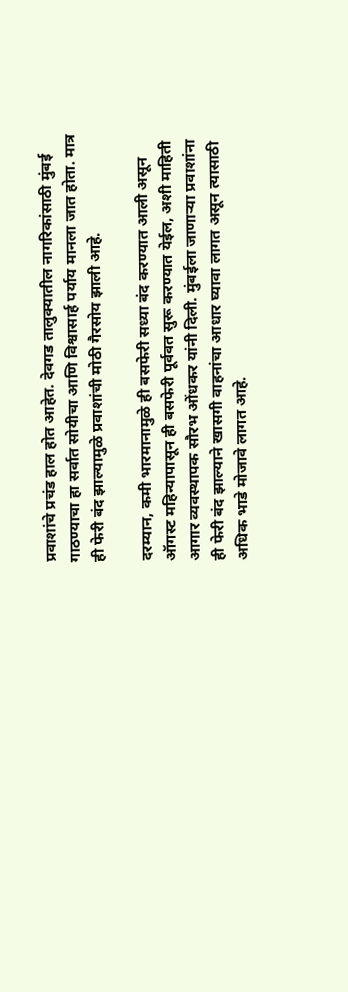प्रवाशांचे प्रचंड हाल होत आहेत. देवगड तालुक्यातील नागरिकांसाठी मुंबई गाठण्याचा हा सर्वात सोयीचा आणि विश्वासार्ह पर्याय मानला जात होता. मात्र ही फेरी बंद झाल्यामुळे प्रवाशांची मोठी गैरसोय झाली आहे.

दरम्यान, कमी भारमानामुळे ही बसफेरी सध्या बंद करण्यात आली असून ऑगस्ट महिन्यापासून ही बसफेरी पूर्ववत सुरू करण्यात येईल, अशी माहिती आगार व्यवस्थापक सौरभ ओंधकर यांनी दिली. मुंबईला जाणाऱ्या प्रवाशांना ही फेरी बंद झाल्याने खासगी वाहनांचा आधार घ्यावा लागत असून त्यासाठी अधिक भाडे मोजावे लागत आहे.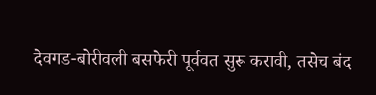देवगड-बोरीवली बसफेरी पूर्ववत सुरू करावी, तसेच बंद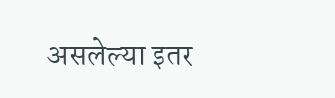असलेल्या इतर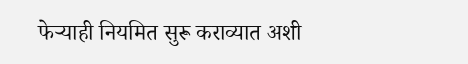फेऱ्याही नियमित सुरू कराव्यात अशी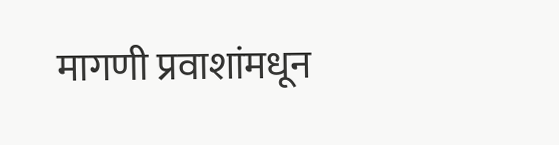मागणी प्रवाशांमधून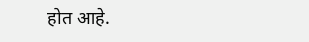होत आहे.